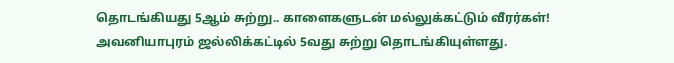தொடங்கியது 5ஆம் சுற்று.. காளைகளுடன் மல்லுக்கட்டும் வீரர்கள்!
அவனியாபுரம் ஜல்லிக்கட்டில் 5வது சுற்று தொடங்கியுள்ளது.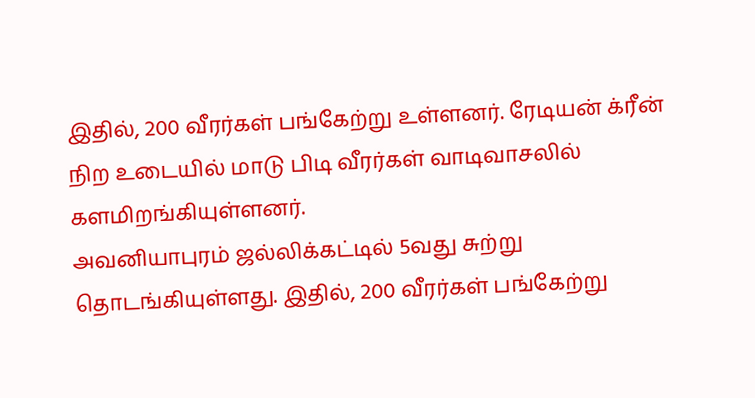இதில், 200 வீரர்கள் பங்கேற்று உள்ளனர். ரேடியன் க்ரீன் நிற உடையில் மாடு பிடி வீரர்கள் வாடிவாசலில் களமிறங்கியுள்ளனர்.
அவனியாபுரம் ஜல்லிக்கட்டில் 5வது சுற்று தொடங்கியுள்ளது. இதில், 200 வீரர்கள் பங்கேற்று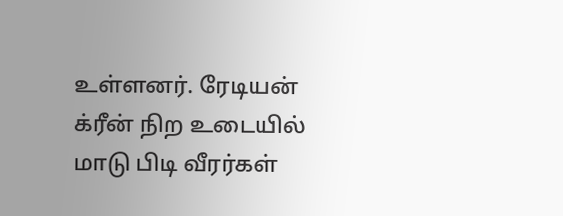உள்ளனர். ரேடியன் க்ரீன் நிற உடையில் மாடு பிடி வீரர்கள்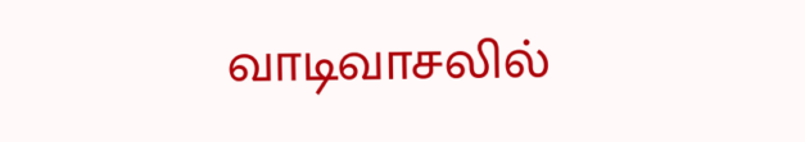வாடிவாசலில்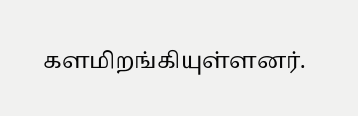களமிறங்கியுள்ளனர்.